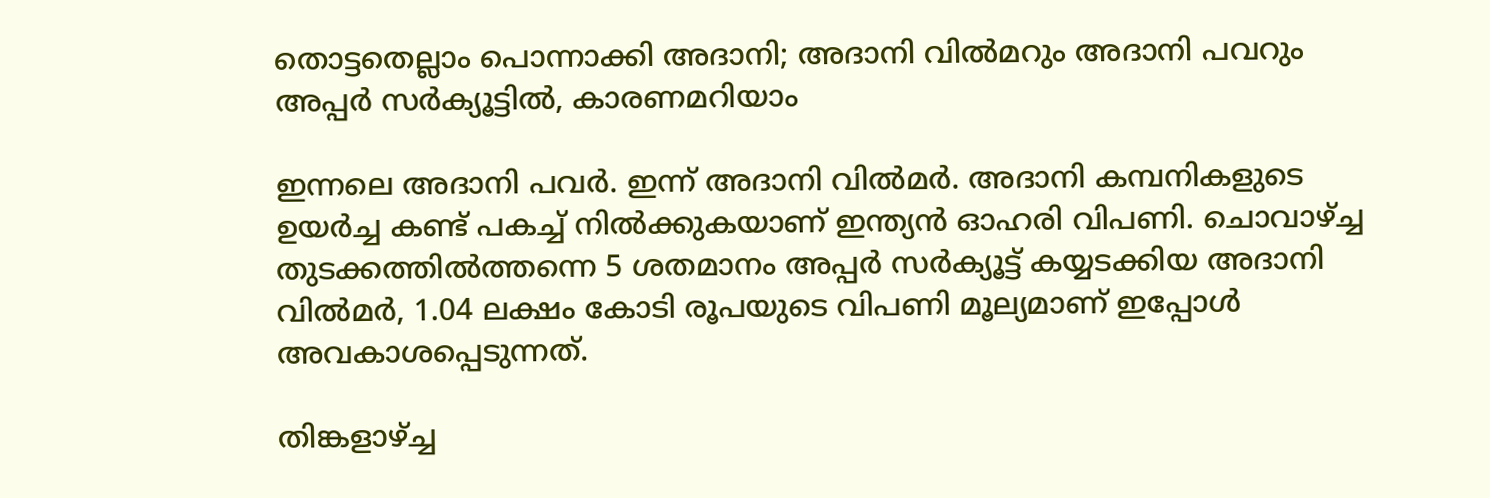തൊട്ടതെല്ലാം പൊന്നാക്കി അദാനി; അദാനി വില്‍മറും അദാനി പവറും അപ്പര്‍ സര്‍ക്യൂട്ടില്‍, കാരണമറിയാം

ഇന്നലെ അദാനി പവര്‍. ഇന്ന് അദാനി വില്‍മര്‍. അദാനി കമ്പനികളുടെ ഉയര്‍ച്ച കണ്ട് പകച്ച് നില്‍ക്കുകയാണ് ഇന്ത്യന്‍ ഓഹരി വിപണി. ചൊവാഴ്ച്ച തുടക്കത്തില്‍ത്തന്നെ 5 ശതമാനം അപ്പര്‍ സര്‍ക്യൂട്ട് കയ്യടക്കിയ അദാനി വില്‍മര്‍, 1.04 ലക്ഷം കോടി രൂപയുടെ വിപണി മൂല്യമാണ് ഇപ്പോള്‍ അവകാശപ്പെടുന്നത്.

തിങ്കളാഴ്ച്ച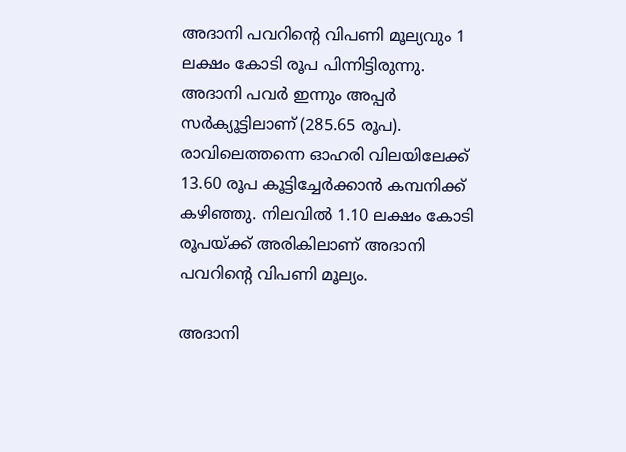അദാനി പവറിന്റെ വിപണി മൂല്യവും 1 ലക്ഷം കോടി രൂപ പിന്നിട്ടിരുന്നു. അദാനി പവര്‍ ഇന്നും അപ്പര്‍ സര്‍ക്യൂട്ടിലാണ് (285.65 രൂപ). രാവിലെത്തന്നെ ഓഹരി വിലയിലേക്ക് 13.60 രൂപ കൂട്ടിച്ചേര്‍ക്കാന്‍ കമ്പനിക്ക് കഴിഞ്ഞു. നിലവില്‍ 1.10 ലക്ഷം കോടി രൂപയ്ക്ക് അരികിലാണ് അദാനി പവറിന്റെ വിപണി മൂല്യം.

അദാനി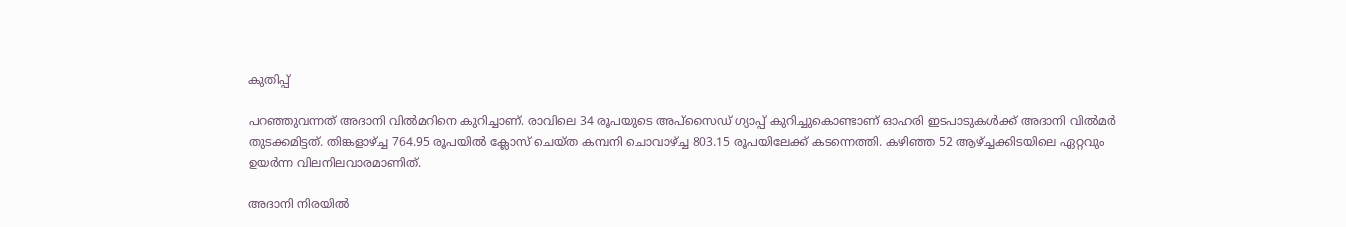കുതിപ്പ്

പറഞ്ഞുവന്നത് അദാനി വില്‍മറിനെ കുറിച്ചാണ്. രാവിലെ 34 രൂപയുടെ അപ്‌സൈഡ് ഗ്യാപ്പ് കുറിച്ചുകൊണ്ടാണ് ഓഹരി ഇടപാടുകള്‍ക്ക് അദാനി വില്‍മര്‍ തുടക്കമിട്ടത്. തിങ്കളാഴ്ച്ച 764.95 രൂപയില്‍ ക്ലോസ് ചെയ്ത കമ്പനി ചൊവാഴ്ച്ച 803.15 രൂപയിലേക്ക് കടന്നെത്തി. കഴിഞ്ഞ 52 ആഴ്ച്ചക്കിടയിലെ ഏറ്റവും ഉയര്‍ന്ന വിലനിലവാരമാണിത്.

അദാനി നിരയില്‍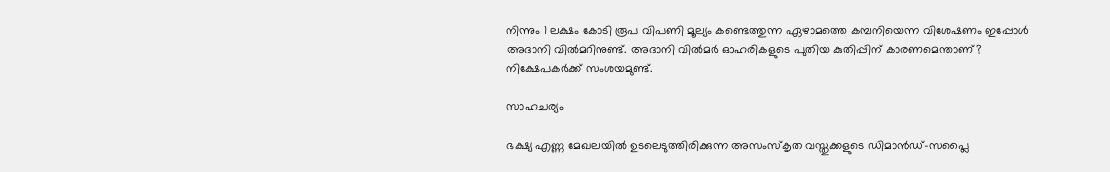നിന്നും 1 ലക്ഷം കോടി രൂപ വിപണി മൂല്യം കണ്ടെത്തുന്ന ഏഴാമത്തെ കമ്പനിയെന്ന വിശേഷണം ഇപ്പോള്‍ അദാനി വില്‍മറിനുണ്ട്. അദാനി വില്‍മര്‍ ഓഹരികളുടെ പുതിയ കുതിപ്പിന് കാരണമെന്താണ്? നിക്ഷേപകര്‍ക്ക് സംശയമുണ്ട്.

സാഹചര്യം

ഭക്ഷ്യ എണ്ണ മേഖലയില്‍ ഉടലെടുത്തിരിക്കുന്ന അസംസ്‌കൃത വസ്തുക്കളുടെ ഡിമാന്‍ഡ്-സപ്ലൈ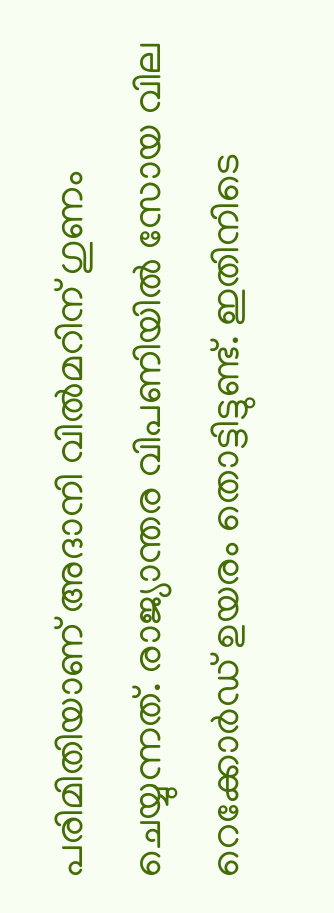പരിമിതിയാണ് അദാനി വില്‍മറിന് ഗുണം ചെയ്യുന്നത്. രാജ്യാന്തര വിപണിയില്‍ സോയ വില റെക്കോര്‍ഡ് ഉയരം തൊട്ടിട്ടുണ്ട്. ഇതിനിടെ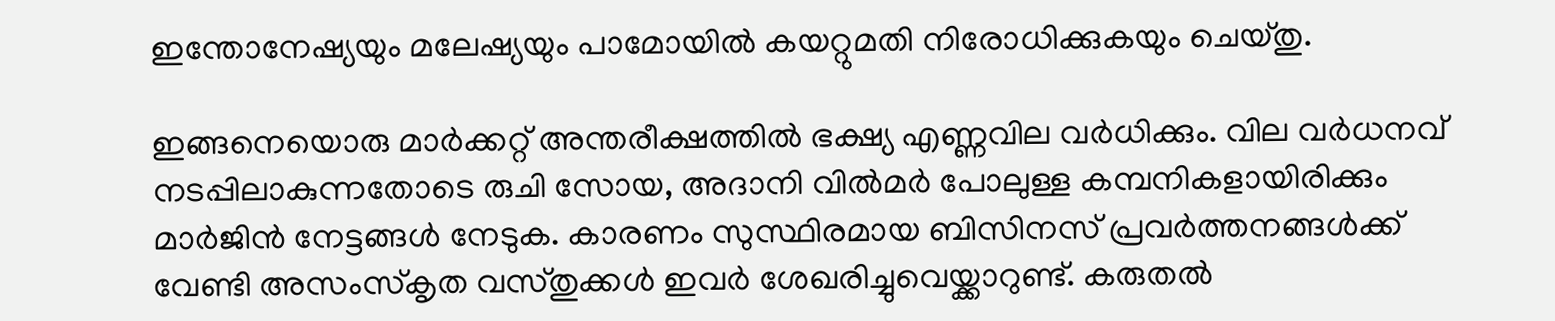ഇന്തോനേഷ്യയും മലേഷ്യയും പാമോയില്‍ കയറ്റുമതി നിരോധിക്കുകയും ചെയ്തു.

ഇങ്ങനെയൊരു മാര്‍ക്കറ്റ് അന്തരീക്ഷത്തില്‍ ഭക്ഷ്യ എണ്ണവില വര്‍ധിക്കും. വില വര്‍ധനവ് നടപ്പിലാകുന്നതോടെ രുചി സോയ, അദാനി വില്‍മര്‍ പോലുള്ള കമ്പനികളായിരിക്കും മാര്‍ജിന്‍ നേട്ടങ്ങള്‍ നേടുക. കാരണം സുസ്ഥിരമായ ബിസിനസ് പ്രവര്‍ത്തനങ്ങള്‍ക്ക് വേണ്ടി അസംസ്‌കൃത വസ്തുക്കള്‍ ഇവര്‍ ശേഖരിച്ചുവെയ്ക്കാറുണ്ട്. കരുതല്‍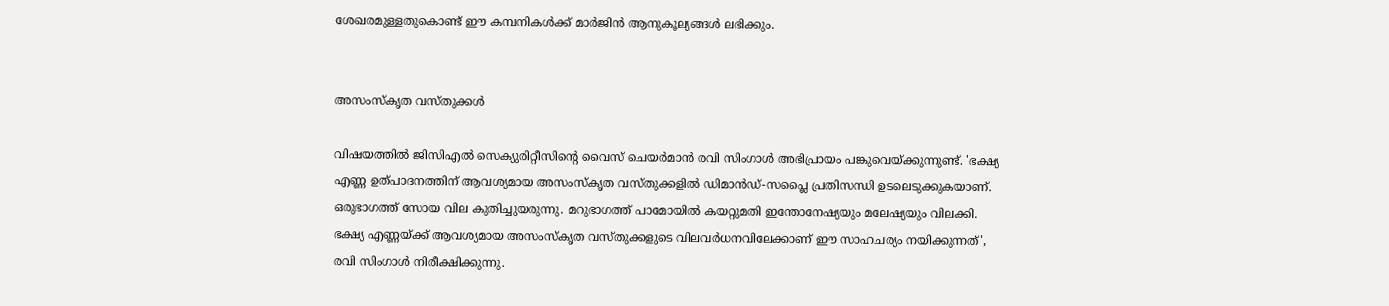ശേഖരമുള്ളതുകൊണ്ട് ഈ കമ്പനികള്‍ക്ക് മാര്‍ജിന്‍ ആനുകൂല്യങ്ങള്‍ ലഭിക്കും.


അസംസ്കൃത വസ്തുക്കൾ

വിഷയത്തില്‍ ജിസിഎല്‍ സെക്യുരിറ്റീസിന്റെ വൈസ് ചെയര്‍മാന്‍ രവി സിംഗാള്‍ അഭിപ്രായം പങ്കുവെയ്ക്കുന്നുണ്ട്. 'ഭക്ഷ്യ എണ്ണ ഉത്പാദനത്തിന് ആവശ്യമായ അസംസ്‌കൃത വസ്തുക്കളില്‍ ഡിമാന്‍ഡ്-സപ്ലൈ പ്രതിസന്ധി ഉടലെടുക്കുകയാണ്. ഒരുഭാഗത്ത് സോയ വില കുതിച്ചുയരുന്നു. മറുഭാഗത്ത് പാമോയില്‍ കയറ്റുമതി ഇന്തോനേഷ്യയും മലേഷ്യയും വിലക്കി. ഭക്ഷ്യ എണ്ണയ്ക്ക് ആവശ്യമായ അസംസ്‌കൃത വസ്തുക്കളുടെ വിലവര്‍ധനവിലേക്കാണ് ഈ സാഹചര്യം നയിക്കുന്നത്', രവി സിംഗാള്‍ നിരീക്ഷിക്കുന്നു.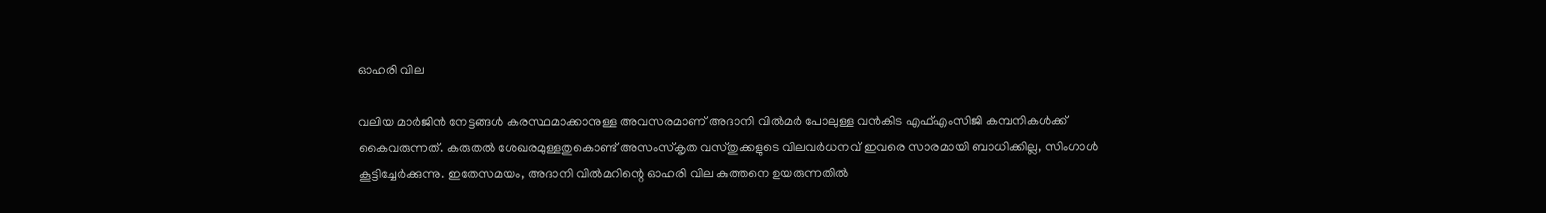ഓഹരി വില

വലിയ മാര്‍ജിന്‍ നേട്ടങ്ങള്‍ കരസ്ഥമാക്കാനുള്ള അവസരമാണ് അദാനി വില്‍മര്‍ പോലുള്ള വന്‍കിട എഫ്എംസിജി കമ്പനികള്‍ക്ക് കൈവരുന്നത്. കരുതല്‍ ശേഖരമുള്ളതുകൊണ്ട് അസംസ്‌കൃത വസ്തുക്കളുടെ വിലവര്‍ധനവ് ഇവരെ സാരമായി ബാധിക്കില്ല, സിംഗാള്‍ കൂട്ടിച്ചേര്‍ക്കുന്നു. ഇതേസമയം, അദാനി വില്‍മറിന്റെ ഓഹരി വില കുത്തനെ ഉയരുന്നതില്‍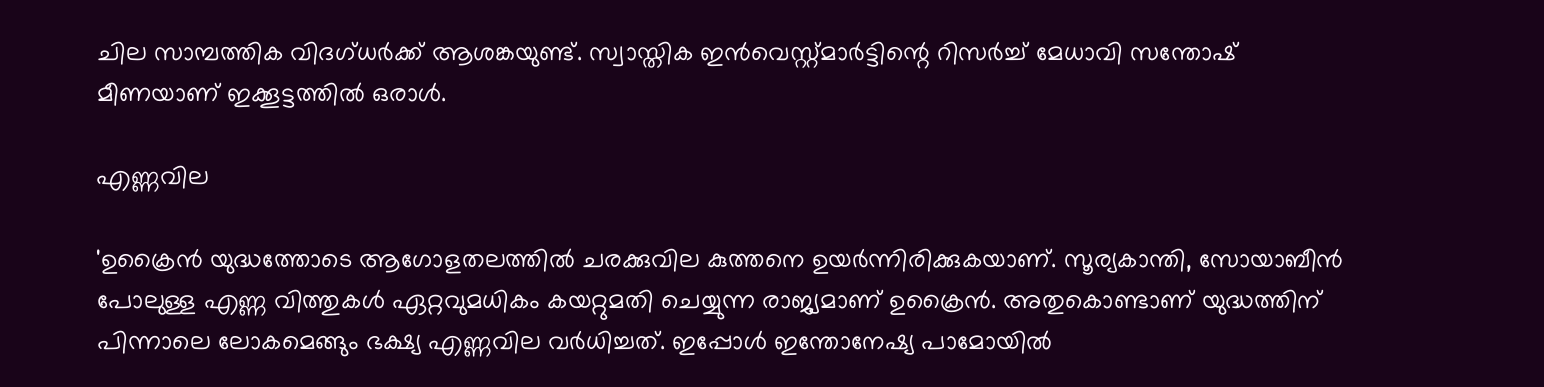ചില സാമ്പത്തിക വിദഗ്ധര്‍ക്ക് ആശങ്കയുണ്ട്. സ്വാസ്തിക ഇന്‍വെസ്റ്റ്മാര്‍ട്ടിന്റെ റിസര്‍ച്ച് മേധാവി സന്തോഷ് മീണയാണ് ഇക്കൂട്ടത്തില്‍ ഒരാള്‍.

എണ്ണവില

'ഉക്രൈന്‍ യുദ്ധത്തോടെ ആഗോളതലത്തില്‍ ചരക്കുവില കുത്തനെ ഉയര്‍ന്നിരിക്കുകയാണ്. സൂര്യകാന്തി, സോയാബീന്‍ പോലുള്ള എണ്ണ വിത്തുകള്‍ ഏറ്റവുമധികം കയറ്റുമതി ചെയ്യുന്ന രാജ്യമാണ് ഉക്രൈന്‍. അതുകൊണ്ടാണ് യുദ്ധത്തിന് പിന്നാലെ ലോകമെങ്ങും ഭക്ഷ്യ എണ്ണവില വര്‍ധിച്ചത്. ഇപ്പോള്‍ ഇന്തോനേഷ്യ പാമോയില്‍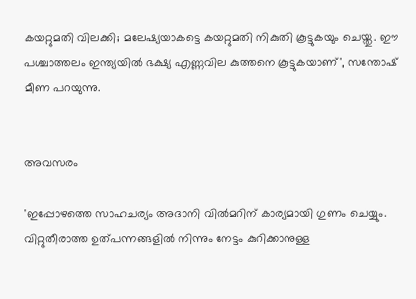കയറ്റുമതി വിലക്കി; മലേഷ്യയാകട്ടെ കയറ്റുമതി നികുതി കൂട്ടുകയും ചെയ്തു. ഈ പശ്ചാത്തലം ഇന്ത്യയില്‍ ഭക്ഷ്യ എണ്ണവില കുത്തനെ കൂട്ടുകയാണ്', സന്തോഷ് മീണ പറയുന്നു.


അവസരം

'ഇപ്പോഴത്തെ സാഹചര്യം അദാനി വില്‍മറിന് കാര്യമായി ഗുണം ചെയ്യും. വിറ്റുതീരാത്ത ഉത്പന്നങ്ങളില്‍ നിന്നും നേട്ടം കുറിക്കാനുള്ള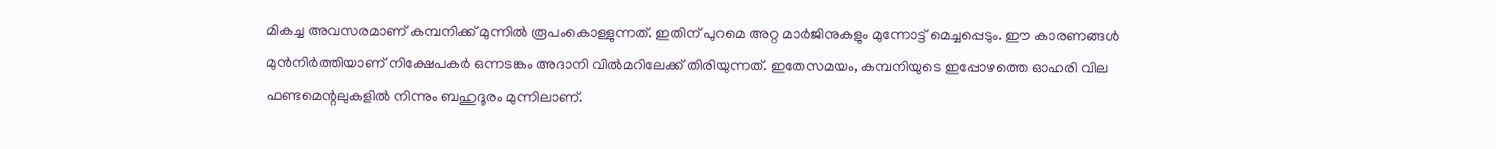മികച്ച അവസരമാണ് കമ്പനിക്ക് മുന്നില്‍ രൂപംകൊള്ളുന്നത്. ഇതിന് പുറമെ അറ്റ മാര്‍ജിനുകളും മുന്നോട്ട് മെച്ചപ്പെടും. ഈ കാരണങ്ങള്‍ മുന്‍നിര്‍ത്തിയാണ് നിക്ഷേപകര്‍ ഒന്നടങ്കം അദാനി വില്‍മറിലേക്ക് തിരിയുന്നത്. ഇതേസമയം, കമ്പനിയുടെ ഇപ്പോഴത്തെ ഓഹരി വില ഫണ്ടമെന്റലുകളില്‍ നിന്നും ബഹുദൂരം മുന്നിലാണ്.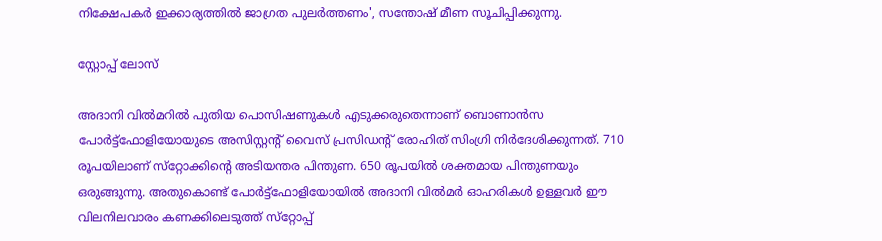നിക്ഷേപകര്‍ ഇക്കാര്യത്തില്‍ ജാഗ്രത പുലര്‍ത്തണം', സന്തോഷ് മീണ സൂചിപ്പിക്കുന്നു.

സ്റ്റോപ്പ് ലോസ്

അദാനി വില്‍മറില്‍ പുതിയ പൊസിഷണുകള്‍ എടുക്കരുതെന്നാണ് ബൊണാന്‍സ പോര്‍ട്ട്‌ഫോളിയോയുടെ അസിസ്റ്റന്റ് വൈസ് പ്രസിഡന്റ് രോഹിത് സിംഗ്രി നിര്‍ദേശിക്കുന്നത്. 710 രൂപയിലാണ് സ്‌റ്റോക്കിന്റെ അടിയന്തര പിന്തുണ. 650 രൂപയില്‍ ശക്തമായ പിന്തുണയും ഒരുങ്ങുന്നു. അതുകൊണ്ട് പോര്‍ട്ട്‌ഫോളിയോയില്‍ അദാനി വില്‍മര്‍ ഓഹരികള്‍ ഉള്ളവര്‍ ഈ വിലനിലവാരം കണക്കിലെടുത്ത് സ്‌റ്റോപ്പ്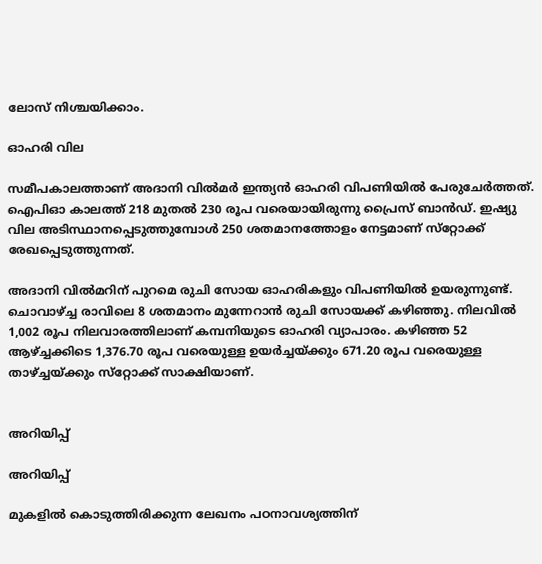ലോസ് നിശ്ചയിക്കാം.

ഓഹരി വില

സമീപകാലത്താണ് അദാനി വില്‍മര്‍ ഇന്ത്യന്‍ ഓഹരി വിപണിയില്‍ പേരുചേര്‍ത്തത്. ഐപിഓ കാലത്ത് 218 മുതല്‍ 230 രൂപ വരെയായിരുന്നു പ്രൈസ് ബാന്‍ഡ്. ഇഷ്യു വില അടിസ്ഥാനപ്പെടുത്തുമ്പോള്‍ 250 ശതമാനത്തോളം നേട്ടമാണ് സ്‌റ്റോക്ക് രേഖപ്പെടുത്തുന്നത്.

അദാനി വില്‍മറിന് പുറമെ രുചി സോയ ഓഹരികളും വിപണിയില്‍ ഉയരുന്നുണ്ട്. ചൊവാഴ്ച്ച രാവിലെ 8 ശതമാനം മുന്നേറാന്‍ രുചി സോയക്ക് കഴിഞ്ഞു. നിലവില്‍ 1,002 രൂപ നിലവാരത്തിലാണ് കമ്പനിയുടെ ഓഹരി വ്യാപാരം. കഴിഞ്ഞ 52 ആഴ്ച്ചക്കിടെ 1,376.70 രൂപ വരെയുള്ള ഉയര്‍ച്ചയ്ക്കും 671.20 രൂപ വരെയുള്ള താഴ്ച്ചയ്ക്കും സ്‌റ്റോക്ക് സാക്ഷിയാണ്.


അറിയിപ്പ്

അറിയിപ്പ്

മുകളില്‍ കൊടുത്തിരിക്കുന്ന ലേഖനം പഠനാവശ്യത്തിന്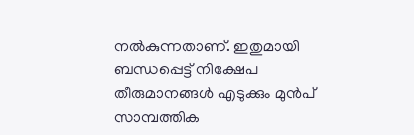നല്‍കുന്നതാണ്. ഇതുമായി ബന്ധപ്പെട്ട് നിക്ഷേപ തീരുമാനങ്ങള്‍ എടുക്കും മുന്‍പ് സാമ്പത്തിക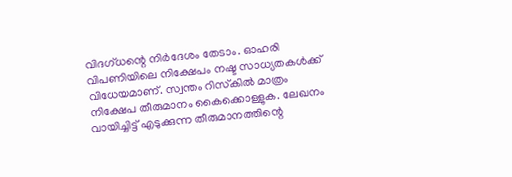വിദഗ്ധന്റെ നിര്‍ദേശം തേടാം. ഓഹരി വിപണിയിലെ നിക്ഷേപം നഷ്ട സാധ്യതകള്‍ക്ക് വിധേയമാണ്. സ്വന്തം റിസ്‌കില്‍ മാത്രം നിക്ഷേപ തീരുമാനം കൈക്കൊള്ളുക. ലേഖനം വായിച്ചിട്ട് എടുക്കുന്ന തീരുമാനത്തിന്റെ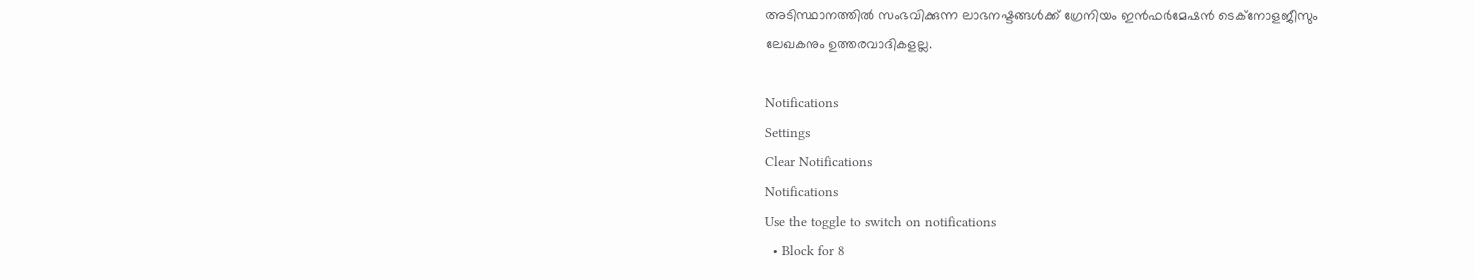അടിസ്ഥാനത്തില്‍ സംഭവിക്കുന്ന ലാഭനഷ്ടങ്ങള്‍ക്ക് ഗ്രേനിയം ഇന്‍ഫര്‍മേഷന്‍ ടെക്നോളജീസും ലേഖകനും ഉത്തരവാദികളല്ല.

Notifications
Settings
Clear Notifications
Notifications
Use the toggle to switch on notifications
  • Block for 8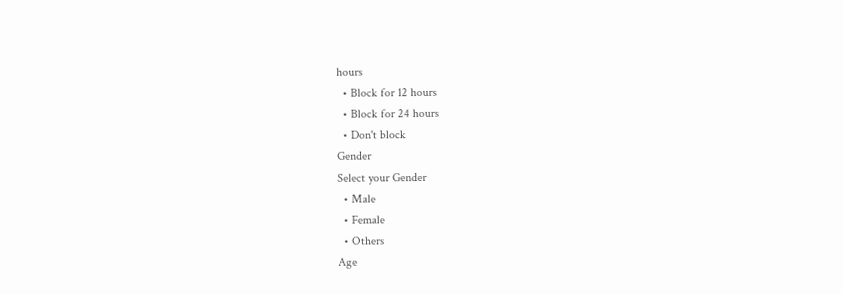hours
  • Block for 12 hours
  • Block for 24 hours
  • Don't block
Gender
Select your Gender
  • Male
  • Female
  • Others
Age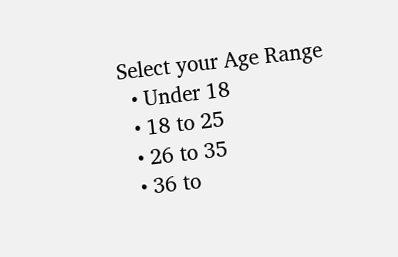Select your Age Range
  • Under 18
  • 18 to 25
  • 26 to 35
  • 36 to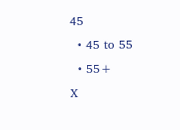45
  • 45 to 55
  • 55+
X